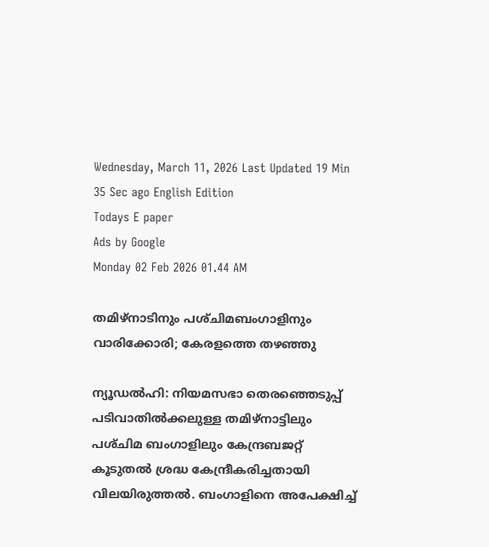Wednesday, March 11, 2026 Last Updated 19 Min 35 Sec ago English Edition
Todays E paper
Ads by Google
Monday 02 Feb 2026 01.44 AM

തമിഴ്‌നാടിനും പശ്‌ചിമബംഗാളിനും വാരിക്കോരി; കേരളത്തെ തഴഞ്ഞു

ന്യൂഡല്‍ഹി: നിയമസഭാ തെരഞ്ഞെടുപ്പ്‌ പടിവാതില്‍ക്കലുള്ള തമിഴ്‌നാട്ടിലും പശ്‌ചിമ ബംഗാളിലും കേന്ദ്രബജറ്റ്‌ കൂടുതല്‍ ശ്രദ്ധ കേന്ദ്രീകരിച്ചതായി വിലയിരുത്തല്‍. ബംഗാളിനെ അപേക്ഷിച്ച്‌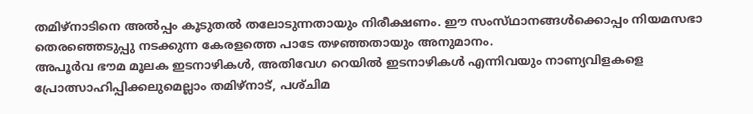തമിഴ്‌നാടിനെ അല്‍പ്പം കൂടുതല്‍ തലോടുന്നതായും നിരീക്ഷണം. ഈ സംസ്‌ഥാനങ്ങള്‍ക്കൊപ്പം നിയമസഭാ തെരഞ്ഞെടുപ്പു നടക്കുന്ന കേരളത്തെ പാടേ തഴഞ്ഞതായും അനുമാനം.
അപൂര്‍വ ഭൗമ മൂലക ഇടനാഴികള്‍, അതിവേഗ റെയില്‍ ഇടനാഴികള്‍ എന്നിവയും നാണ്യവിളകളെ പ്രോത്സാഹിപ്പിക്കലുമെല്ലാം തമിഴ്‌നാട്‌, പശ്‌ചിമ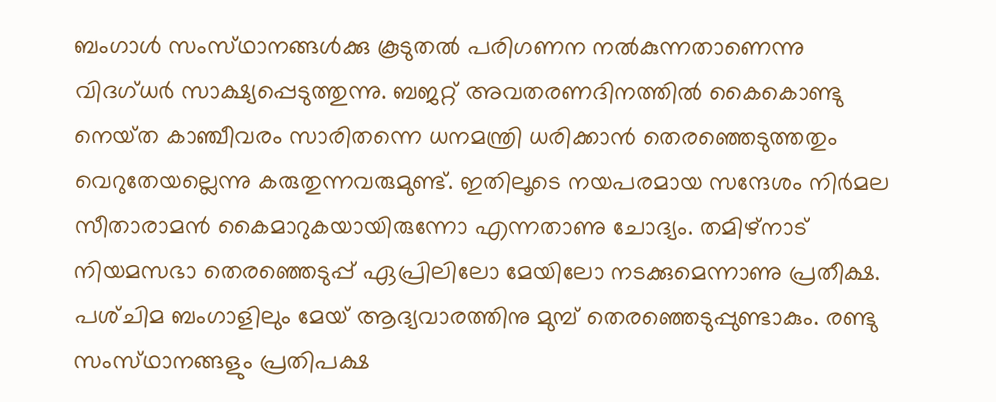ബംഗാള്‍ സംസ്‌ഥാനങ്ങള്‍ക്കു കൂടുതല്‍ പരിഗണന നല്‍കുന്നതാണെന്നു വിദഗ്‌ധര്‍ സാക്ഷ്യപ്പെടുത്തുന്നു. ബജറ്റ്‌ അവതരണദിനത്തില്‍ കൈകൊണ്ടു നെയ്‌ത കാഞ്ചീവരം സാരിതന്നെ ധനമന്ത്രി ധരിക്കാന്‍ തെരഞ്ഞെടുത്തതും വെറുതേയല്ലെന്നു കരുതുന്നവരുമുണ്ട്‌. ഇതിലൂടെ നയപരമായ സന്ദേശം നിര്‍മല സീതാരാമന്‍ കൈമാറുകയായിരുന്നോ എന്നതാണു ചോദ്യം. തമിഴ്‌നാട്‌ നിയമസഭാ തെരഞ്ഞെടുപ്പ്‌ ഏപ്രിലിലോ മേയിലോ നടക്കുമെന്നാണു പ്രതീക്ഷ. പശ്‌ചിമ ബംഗാളിലും മേയ്‌ ആദ്യവാരത്തിനു മുമ്പ്‌ തെരഞ്ഞെടുപ്പുണ്ടാകും. രണ്ടു സംസ്‌ഥാനങ്ങളും പ്രതിപക്ഷ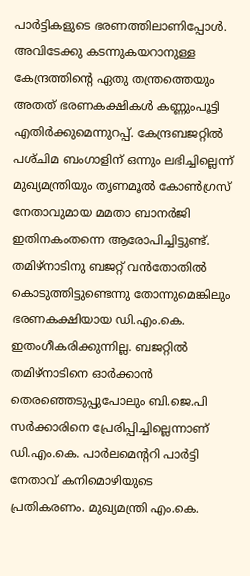പാര്‍ട്ടികളുടെ ഭരണത്തിലാണിപ്പോള്‍. അവിടേക്കു കടന്നുകയറാനുള്ള കേന്ദ്രത്തിന്റെ ഏതു തന്ത്രത്തെയും അതത്‌ ഭരണകക്ഷികള്‍ കണ്ണുംപൂട്ടി എതിര്‍ക്കുമെന്നുറപ്പ്‌. കേന്ദ്രബജറ്റില്‍ പശ്‌ചിമ ബംഗാളിന്‌ ഒന്നും ലഭിച്ചില്ലെന്ന്‌ മുഖ്യമന്ത്രിയും തൃണമൂല്‍ കോണ്‍ഗ്രസ്‌ നേതാവുമായ മമതാ ബാനര്‍ജി ഇതിനകംതന്നെ ആരോപിച്ചിട്ടുണ്ട്‌. തമിഴ്‌നാടിനു ബജറ്റ്‌ വന്‍തോതില്‍ കൊടുത്തിട്ടുണ്ടെന്നു തോന്നുമെങ്കിലും ഭരണകക്ഷിയായ ഡി.എം.കെ. ഇതംഗീകരിക്കുന്നില്ല. ബജറ്റില്‍ തമിഴ്‌നാടിനെ ഓര്‍ക്കാന്‍ തെരഞ്ഞെടുപ്പുപോലും ബി.ജെ.പി സര്‍ക്കാരിനെ പ്രേരിപ്പിച്ചില്ലെന്നാണ്‌ ഡി.എം.കെ. പാര്‍ലമെന്ററി പാര്‍ട്ടി നേതാവ്‌ കനിമൊഴിയുടെ പ്രതികരണം. മുഖ്യമന്ത്രി എം.കെ.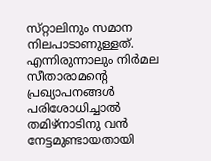സ്‌റ്റാലിനും സമാന നിലപാടാണുള്ളത്‌. എന്നിരുന്നാലും നിര്‍മല സീതാരാമന്റെ പ്രഖ്യാപനങ്ങള്‍ പരിശോധിച്ചാല്‍ തമിഴ്‌നാടിനു വന്‍ നേട്ടമുണ്ടായതായി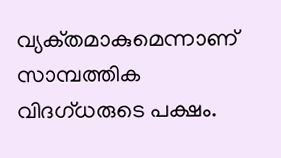വ്യക്‌തമാകുമെന്നാണ്‌ സാമ്പത്തിക വിദഗ്‌ധരുടെ പക്ഷം.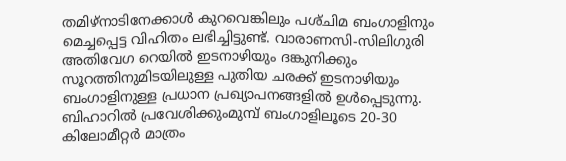തമിഴ്‌നാടിനേക്കാള്‍ കുറവെങ്കിലും പശ്‌ചിമ ബംഗാളിനും മെച്ചപ്പെട്ട വിഹിതം ലഭിച്ചിട്ടുണ്ട്‌. വാരാണസി-സിലിഗുരി അതിവേഗ റെയില്‍ ഇടനാഴിയും ദങ്കുനിക്കും സൂറത്തിനുമിടയിലുള്ള പുതിയ ചരക്ക്‌ ഇടനാഴിയും ബംഗാളിനുള്ള പ്രധാന പ്രഖ്യാപനങ്ങളില്‍ ഉള്‍പ്പെടുന്നു. ബിഹാറില്‍ പ്രവേശിക്കുംമുമ്പ്‌ ബംഗാളിലൂടെ 20-30 കിലോമീറ്റര്‍ മാത്രം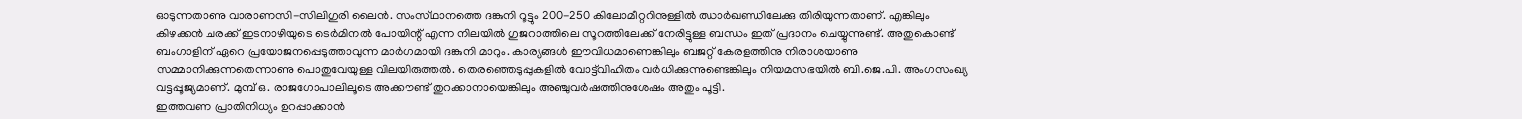ഓടുന്നതാണു വാരാണസി-സിലിഗുരി ലൈന്‍. സംസ്‌ഥാനത്തെ ദങ്കുനി റൂട്ടും 200-250 കിലോമീറ്ററിനുള്ളില്‍ ഝാര്‍ഖണ്ഡിലേക്കു തിരിയുന്നതാണ്‌. എങ്കിലും കിഴക്കന്‍ ചരക്ക്‌ ഇടനാഴിയുടെ ടെര്‍മിനല്‍ പോയിന്റ്‌ എന്ന നിലയില്‍ ഗുജറാത്തിലെ സൂറത്തിലേക്ക്‌ നേരിട്ടുള്ള ബന്ധം ഇത്‌ പ്രദാനം ചെയ്യുന്നുണ്ട്‌. അതുകൊണ്ട്‌ ബംഗാളിന്‌ ഏറെ പ്രയോജനപ്പെടുത്താവുന്ന മാര്‍ഗമായി ദങ്കുനി മാറും. കാര്യങ്ങള്‍ ഈവിധമാണെങ്കിലും ബജറ്റ്‌ കേരളത്തിനു നിരാശയാണു സമ്മാനിക്കുന്നതെന്നാണു പൊതുവേയുള്ള വിലയിരുത്തല്‍. തെരഞ്ഞെടുപ്പുകളില്‍ വോട്ട്‌വിഹിതം വര്‍ധിക്കുന്നുണ്ടെങ്കിലും നിയമസഭയില്‍ ബി.ജെ.പി. അംഗസംഖ്യ വട്ടപ്പൂജ്യമാണ്‌. മുമ്പ്‌ ഒ. രാജഗോപാലിലൂടെ അക്കൗണ്ട്‌ തുറക്കാനായെങ്കിലും അഞ്ചുവര്‍ഷത്തിനുശേഷം അതും പൂട്ടി.
ഇത്തവണ പ്രാതിനിധ്യം ഉറപ്പാക്കാന്‍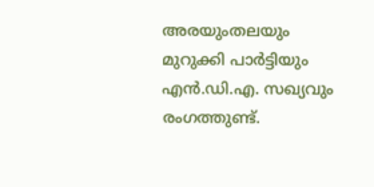അരയുംതലയും മുറുക്കി പാര്‍ട്ടിയും എന്‍.ഡി.എ. സഖ്യവും രംഗത്തുണ്ട്‌.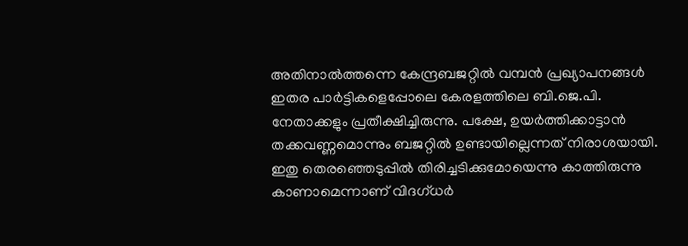അതിനാല്‍ത്തന്നെ കേന്ദ്രബജറ്റില്‍ വമ്പന്‍ പ്രഖ്യാപനങ്ങള്‍ ഇതര പാര്‍ട്ടികളെപ്പോലെ കേരളത്തിലെ ബി.ജെ.പി. നേതാക്കളും പ്രതീക്ഷിച്ചിരുന്നു. പക്ഷേ, ഉയര്‍ത്തിക്കാട്ടാന്‍ തക്കവണ്ണമൊന്നും ബജറ്റില്‍ ഉണ്ടായില്ലെന്നത്‌ നിരാശയായി. ഇതു തെരഞ്ഞെടുപ്പില്‍ തിരിച്ചടിക്കുമോയെന്നു കാത്തിരുന്നു കാണാമെന്നാണ്‌ വിദഗ്‌ധര്‍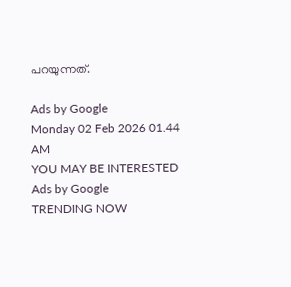പറയുന്നത്‌.

Ads by Google
Monday 02 Feb 2026 01.44 AM
YOU MAY BE INTERESTED
Ads by Google
TRENDING NOW